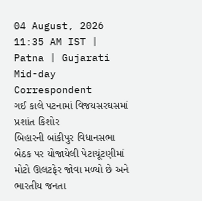04 August, 2026 11:35 AM IST | Patna | Gujarati Mid-day Correspondent
ગઈ કાલે પટનામાં વિજયસરઘસમાં પ્રશાંત કિશોર
બિહારની બાંકીપુર વિધાનસભા બેઠક પર યોજાયેલી પેટાચૂંટણીમાં મોટો ઊલટફેર જોવા મળ્યો છે અને ભારતીય જનતા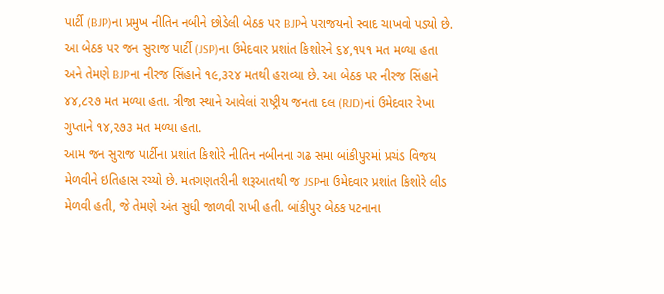પાર્ટી (BJP)ના પ્રમુખ નીતિન નબીને છોડેલી બેઠક પર BJPને પરાજયનો સ્વાદ ચાખવો પડ્યો છે. આ બેઠક પર જન સુરાજ પાર્ટી (JSP)ના ઉમેદવાર પ્રશાંત કિશોરને ૬૪,૧૫૧ મત મળ્યા હતા અને તેમણે BJPના નીરજ સિંહાને ૧૯,૩૨૪ મતથી હરાવ્યા છે. આ બેઠક પર નીરજ સિંહાને ૪૪,૮૨૭ મત મળ્યા હતા. ત્રીજા સ્થાને આવેલાં રાષ્ટ્રીય જનતા દલ (RJD)નાં ઉમેદવાર રેખા ગુપ્તાને ૧૪,૨૭૩ મત મળ્યા હતા.
આમ જન સુરાજ પાર્ટીના પ્રશાંત કિશોરે નીતિન નબીનના ગઢ સમા બાંકીપુરમાં પ્રચંડ વિજય મેળવીને ઇતિહાસ રચ્યો છે. મતગણતરીની શરૂઆતથી જ JSPના ઉમેદવાર પ્રશાંત કિશોરે લીડ મેળવી હતી, જે તેમણે અંત સુધી જાળવી રાખી હતી. બાંકીપુર બેઠક પટનાના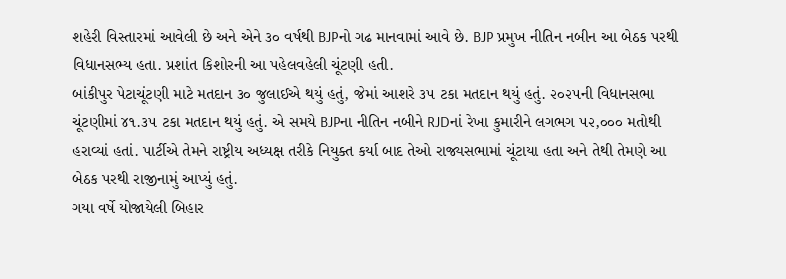શહેરી વિસ્તારમાં આવેલી છે અને એને ૩૦ વર્ષથી BJPનો ગઢ માનવામાં આવે છે. BJP પ્રમુખ નીતિન નબીન આ બેઠક પરથી વિધાનસભ્ય હતા. પ્રશાંત કિશોરની આ પહેલવહેલી ચૂંટણી હતી.
બાંકીપુર પેટાચૂંટણી માટે મતદાન ૩૦ જુલાઈએ થયું હતું, જેમાં આશરે ૩૫ ટકા મતદાન થયું હતું. ૨૦૨૫ની વિધાનસભા ચૂંટણીમાં ૪૧.૩૫ ટકા મતદાન થયું હતું. એ સમયે BJPના નીતિન નબીને RJDનાં રેખા કુમારીને લગભગ ૫૨,૦૦૦ મતોથી હરાવ્યાં હતાં. પાર્ટીએ તેમને રાષ્ટ્રીય અધ્યક્ષ તરીકે નિયુક્ત કર્યા બાદ તેઓ રાજ્યસભામાં ચૂંટાયા હતા અને તેથી તેમણે આ બેઠક પરથી રાજીનામું આપ્યું હતું.
ગયા વર્ષે યોજાયેલી બિહાર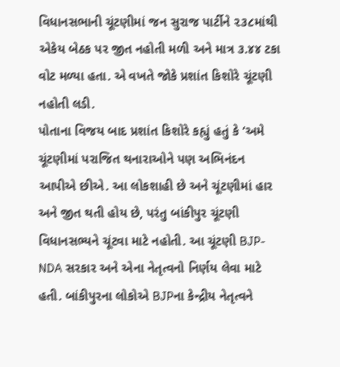વિધાનસભાની ચૂંટણીમાં જન સુરાજ પાર્ટીને ૨૩૮માંથી એકેય બેઠક પર જીત નહોતી મળી અને માત્ર ૩.૪૪ ટકા વોટ મળ્યા હતા. એ વખતે જોકે પ્રશાંત કિશોરે ચૂંટણી નહોતી લડી.
પોતાના વિજય બાદ પ્રશાંત કિશોરે કહ્યું હતું કે ‘અમે ચૂંટણીમાં પરાજિત થનારાઓને પણ અભિનંદન આપીએ છીએ. આ લોકશાહી છે અને ચૂંટણીમાં હાર અને જીત થતી હોય છે, પરંતુ બાંકીપુર ચૂંટણી વિધાનસભ્યને ચૂંટવા માટે નહોતી. આ ચૂંટણી BJP-NDA સરકાર અને એના નેતૃત્વનો નિર્ણય લેવા માટે હતી. બાંકીપુરના લોકોએ BJPના કેન્દ્રીય નેતૃત્વને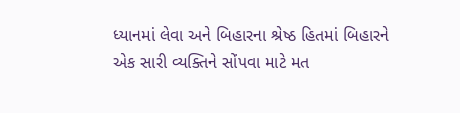ધ્યાનમાં લેવા અને બિહારના શ્રેષ્ઠ હિતમાં બિહારને એક સારી વ્યક્તિને સોંપવા માટે મત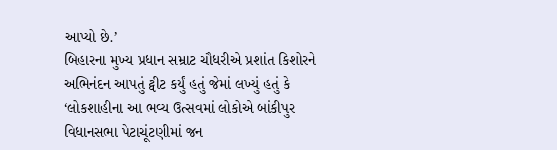આપ્યો છે.’
બિહારના મુખ્ય પ્રધાન સમ્રાટ ચૌધરીએ પ્રશાંત કિશોરને અભિનંદન આપતું ટ્વીટ કર્યું હતું જેમાં લખ્યું હતું કે ‘લોકશાહીના આ ભવ્ય ઉત્સવમાં લોકોએ બાંકીપુર વિધાનસભા પેટાચૂંટણીમાં જન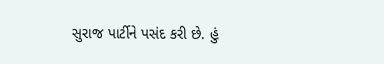સુરાજ પાર્ટીને પસંદ કરી છે. હું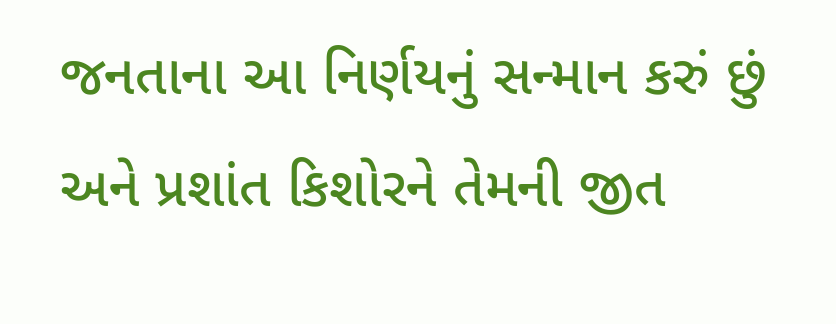જનતાના આ નિર્ણયનું સન્માન કરું છું અને પ્રશાંત કિશોરને તેમની જીત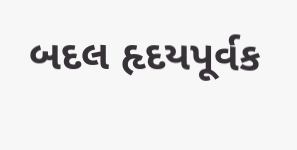બદલ હૃદયપૂર્વક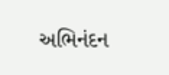અભિનંદન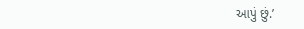આપું છું.’